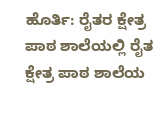ಹೊರ್ತಿ: ರೈತರ ಕ್ಷೇತ್ರ ಪಾಠ ಶಾಲೆಯಲ್ಲಿ ರೈತ ಕ್ಷೇತ್ರ ಪಾಠ ಶಾಲೆಯ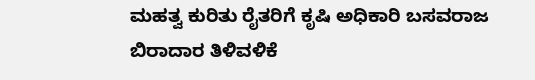ಮಹತ್ವ ಕುರಿತು ರೈತರಿಗೆ ಕೃಷಿ ಅಧಿಕಾರಿ ಬಸವರಾಜ ಬಿರಾದಾರ ತಿಳಿವಳಿಕೆ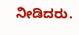ನೀಡಿದರು.